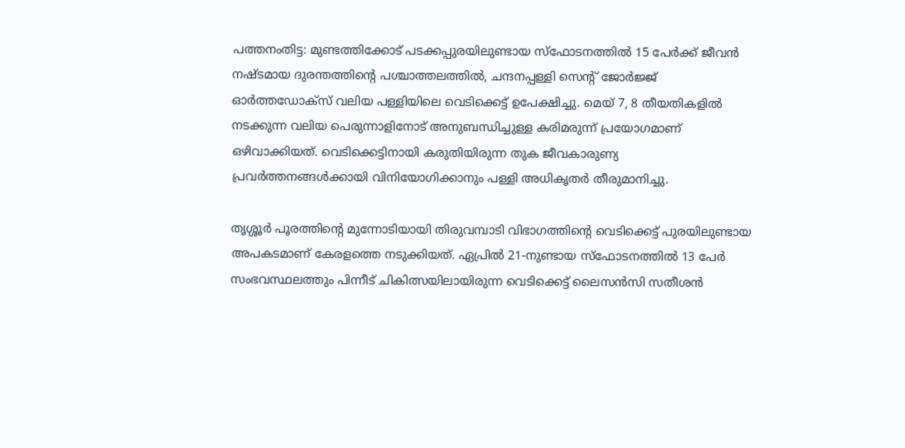പത്തനംതിട്ട: മുണ്ടത്തിക്കോട് പടക്കപ്പുരയിലുണ്ടായ സ്ഫോടനത്തിൽ 15 പേർക്ക് ജീവൻ നഷ്ടമായ ദുരന്തത്തിന്റെ പശ്ചാത്തലത്തിൽ, ചന്ദനപ്പള്ളി സെന്റ് ജോർജ്ജ് ഓർത്തഡോക്സ് വലിയ പള്ളിയിലെ വെടിക്കെട്ട് ഉപേക്ഷിച്ചു. മെയ് 7, 8 തീയതികളിൽ നടക്കുന്ന വലിയ പെരുന്നാളിനോട് അനുബന്ധിച്ചുള്ള കരിമരുന്ന് പ്രയോഗമാണ് ഒഴിവാക്കിയത്. വെടിക്കെട്ടിനായി കരുതിയിരുന്ന തുക ജീവകാരുണ്യ പ്രവർത്തനങ്ങൾക്കായി വിനിയോഗിക്കാനും പള്ളി അധികൃതർ തീരുമാനിച്ചു.

തൃശ്ശൂർ പൂരത്തിന്റെ മുന്നോടിയായി തിരുവമ്പാടി വിഭാഗത്തിന്റെ വെടിക്കെട്ട് പുരയിലുണ്ടായ അപകടമാണ് കേരളത്തെ നടുക്കിയത്. ഏപ്രിൽ 21-നുണ്ടായ സ്ഫോടനത്തിൽ 13 പേർ സംഭവസ്ഥലത്തും പിന്നീട് ചികിത്സയിലായിരുന്ന വെടിക്കെട്ട് ലൈസൻസി സതീശൻ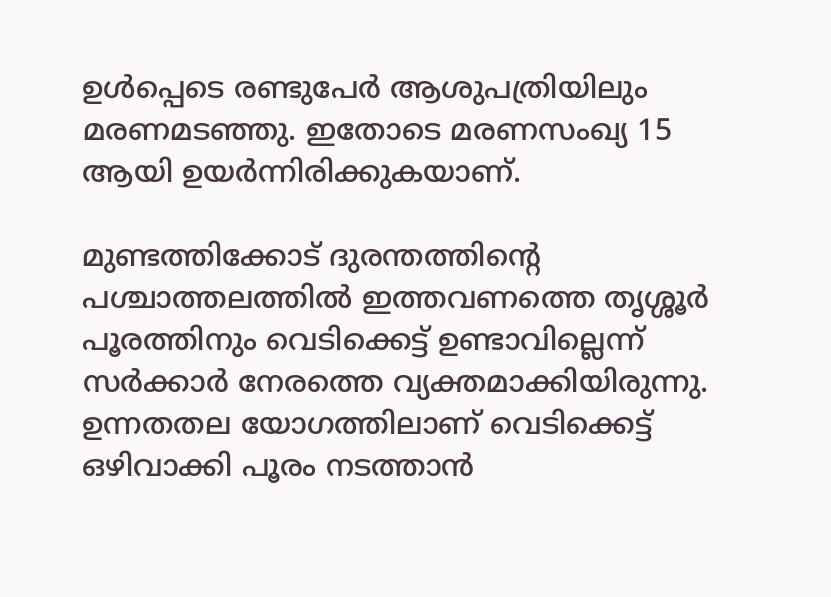ഉൾപ്പെടെ രണ്ടുപേർ ആശുപത്രിയിലും മരണമടഞ്ഞു. ഇതോടെ മരണസംഖ്യ 15 ആയി ഉയർന്നിരിക്കുകയാണ്.

മുണ്ടത്തിക്കോട് ദുരന്തത്തിന്റെ പശ്ചാത്തലത്തിൽ ഇത്തവണത്തെ തൃശ്ശൂർ പൂരത്തിനും വെടിക്കെട്ട് ഉണ്ടാവില്ലെന്ന് സർക്കാർ നേരത്തെ വ്യക്തമാക്കിയിരുന്നു. ഉന്നതതല യോഗത്തിലാണ് വെടിക്കെട്ട് ഒഴിവാക്കി പൂരം നടത്താൻ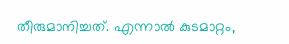തീരുമാനിച്ചത്. എന്നാൽ കുടമാറ്റം,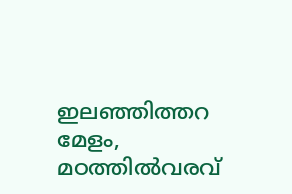ഇലഞ്ഞിത്തറ മേളം, മഠത്തിൽവരവ്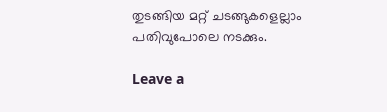തുടങ്ങിയ മറ്റ് ചടങ്ങുകളെല്ലാം പതിവുപോലെ നടക്കും.

Leave a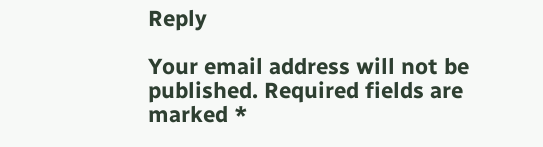Reply

Your email address will not be published. Required fields are marked *